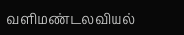வளிமண்டலவியல்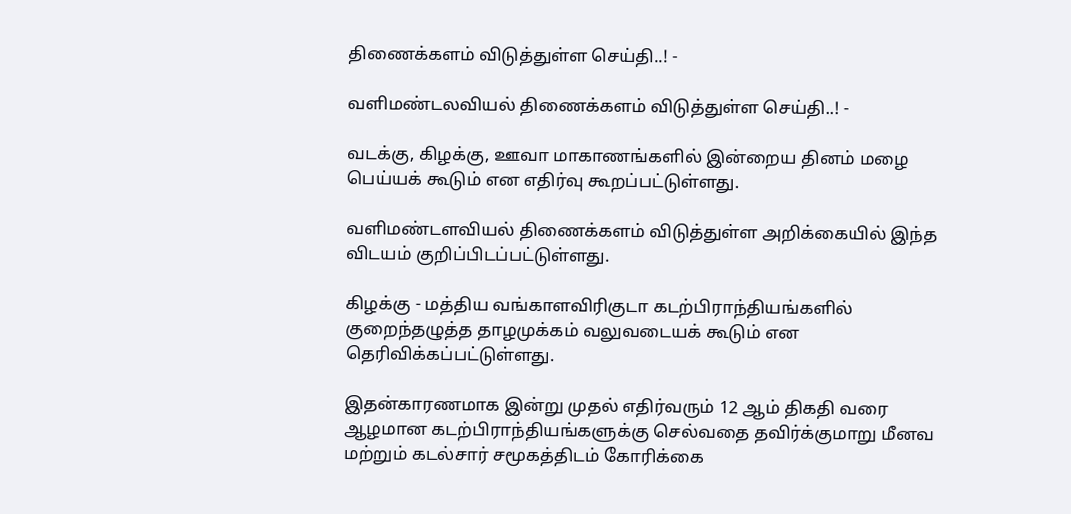திணைக்களம் விடுத்துள்ள செய்தி..! -

வளிமண்டலவியல் திணைக்களம் விடுத்துள்ள செய்தி..! -

வடக்கு, கிழக்கு, ஊவா மாகாணங்களில் இன்றைய தினம் மழை பெய்யக் கூடும் என எதிர்வு கூறப்பட்டுள்ளது.

வளிமண்டளவியல் திணைக்களம் விடுத்துள்ள அறிக்கையில் இந்த விடயம் குறிப்பிடப்பட்டுள்ளது.

கிழக்கு - மத்திய வங்காளவிரிகுடா கடற்பிராந்தியங்களில் குறைந்தழுத்த தாழமுக்கம் வலுவடையக் கூடும் என தெரிவிக்கப்பட்டுள்ளது.

இதன்காரணமாக இன்று முதல் எதிர்வரும் 12 ஆம் திகதி வரை ஆழமான கடற்பிராந்தியங்களுக்கு செல்வதை தவிர்க்குமாறு மீனவ மற்றும் கடல்சார் சமூகத்திடம் கோரிக்கை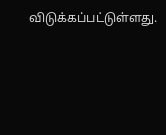விடுக்கப்பட்டுள்ளது.